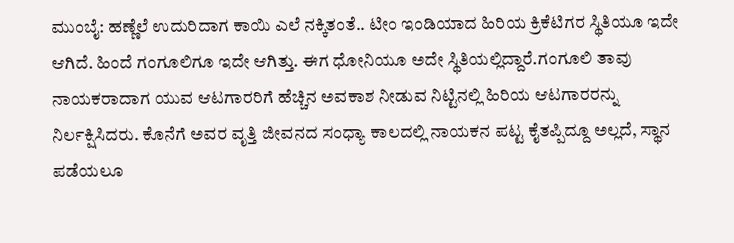ಮುಂಬೈ: ಹಣ್ಣೆಲೆ ಉದುರಿದಾಗ ಕಾಯಿ ಎಲೆ ನಕ್ಕಿತಂತೆ.. ಟೀಂ ಇಂಡಿಯಾದ ಹಿರಿಯ ಕ್ರಿಕೆಟಿಗರ ಸ್ಥಿತಿಯೂ ಇದೇ ಆಗಿದೆ. ಹಿಂದೆ ಗಂಗೂಲಿಗೂ ಇದೇ ಆಗಿತ್ತು. ಈಗ ಧೋನಿಯೂ ಅದೇ ಸ್ಥಿತಿಯಲ್ಲಿದ್ದಾರೆ.ಗಂಗೂಲಿ ತಾವು ನಾಯಕರಾದಾಗ ಯುವ ಆಟಗಾರರಿಗೆ ಹೆಚ್ಚಿನ ಅವಕಾಶ ನೀಡುವ ನಿಟ್ಟಿನಲ್ಲಿ ಹಿರಿಯ ಆಟಗಾರರನ್ನು ನಿರ್ಲಕ್ಷಿಸಿದರು. ಕೊನೆಗೆ ಅವರ ವೃತ್ತಿ ಜೀವನದ ಸಂಧ್ಯಾ ಕಾಲದಲ್ಲಿ ನಾಯಕನ ಪಟ್ಟ ಕೈತಪ್ಪಿದ್ದೂ ಅಲ್ಲದೆ, ಸ್ಥಾನ ಪಡೆಯಲೂ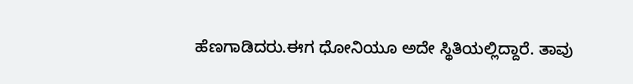ಹೆಣಗಾಡಿದರು.ಈಗ ಧೋನಿಯೂ ಅದೇ ಸ್ಥಿತಿಯಲ್ಲಿದ್ದಾರೆ. ತಾವು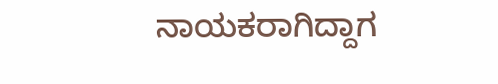ನಾಯಕರಾಗಿದ್ದಾಗ